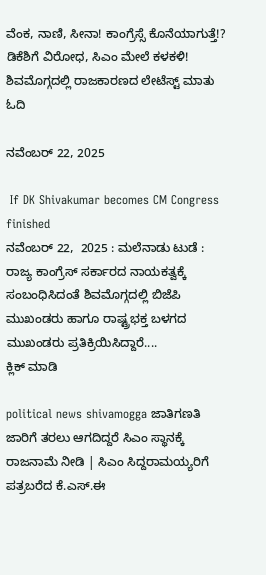ವೆಂಕ, ನಾಣಿ, ಸೀನಾ! ಕಾಂಗ್ರೆಸ್ಸೆ ಕೊನೆಯಾಗುತ್ತೆ!? ಡಿಕೆಶಿಗೆ ವಿರೋಧ, ಸಿಎಂ ಮೇಲೆ ಕಳಕಳಿ! ಶಿವಮೊಗ್ಗದಲ್ಲಿ ರಾಜಕಾರಣದ ಲೇಟೆಸ್ಟ್ ಮಾತು ಓದಿ

ನವೆಂಬರ್ 22, 2025

 If DK Shivakumar becomes CM Congress finished
ನವೆಂಬರ್ 22,  2025 : ಮಲೆನಾಡು ಟುಡೆ :  ರಾಜ್ಯ ಕಾಂಗ್ರೆಸ್ ಸರ್ಕಾರದ ನಾಯಕತ್ವಕ್ಕೆ ಸಂಬಂಧಿಸಿದಂತೆ ಶಿವಮೊಗ್ಗದಲ್ಲಿ ಬಿಜೆಪಿ ಮುಖಂಡರು ಹಾಗೂ ರಾಷ್ಟ್ರಭಕ್ತ ಬಳಗದ ಮುಖಂಡರು ಪ್ರತಿಕ್ರಿಯಿಸಿದ್ದಾರೆ....
ಕ್ಲಿಕ್ ಮಾಡಿ

political news shivamogga ಜಾತಿಗಣತಿ ಜಾರಿಗೆ ತರಲು ಆಗದಿದ್ದರೆ ಸಿಎಂ ಸ್ಥಾನಕ್ಕೆ ರಾಜನಾಮೆ ನೀಡಿ | ಸಿಎಂ ಸಿದ್ದರಾಮಯ್ಯರಿಗೆ ಪತ್ರಬರೆದ ಕೆ.ಎಸ್.ಈ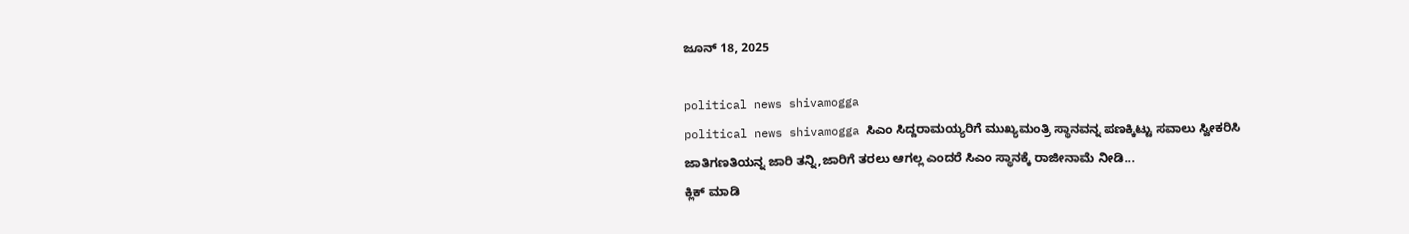ಜೂನ್ 18, 2025

political news shivamogga
political news shivamogga ಸಿಎಂ ಸಿದ್ದರಾಮಯ್ಯರಿಗೆ ಮುಖ್ಯಮಂತ್ರಿ ಸ್ಥಾನವನ್ನ ಪಣಕ್ಕಿಟ್ಟು ಸವಾಲು ಸ್ವೀಕರಿಸಿ ಜಾತಿಗಣತಿಯನ್ನ ಜಾರಿ ತನ್ನಿ,ಜಾರಿಗೆ ತರಲು ಆಗಲ್ಲ ಎಂದರೆ ಸಿಎಂ ಸ್ಥಾನಕ್ಕೆ ರಾಜೀನಾಮೆ ನೀಡಿ...
ಕ್ಲಿಕ್ ಮಾಡಿ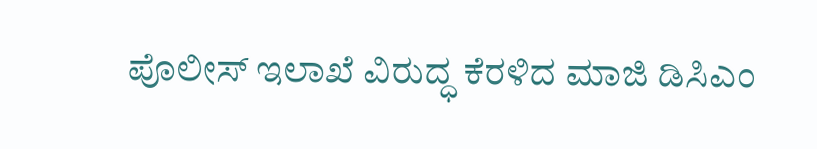ಪೊಲೀಸ್‌ ಇಲಾಖೆ ವಿರುದ್ಧ ಕೆರಳಿದ ಮಾಜಿ ಡಿಸಿಎಂ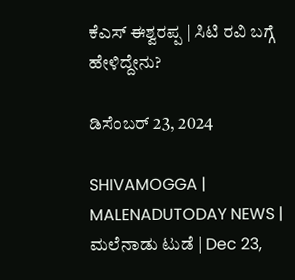ಕೆಎಸ್‌ ಈಶ್ವರಪ್ಪ | ಸಿಟಿ ರವಿ ಬಗ್ಗೆ ಹೇಳಿದ್ದೇನು?

ಡಿಸೆಂಬರ್ 23, 2024

SHIVAMOGGA | MALENADUTODAY NEWS | ಮಲೆನಾಡು ಟುಡೆ | Dec 23,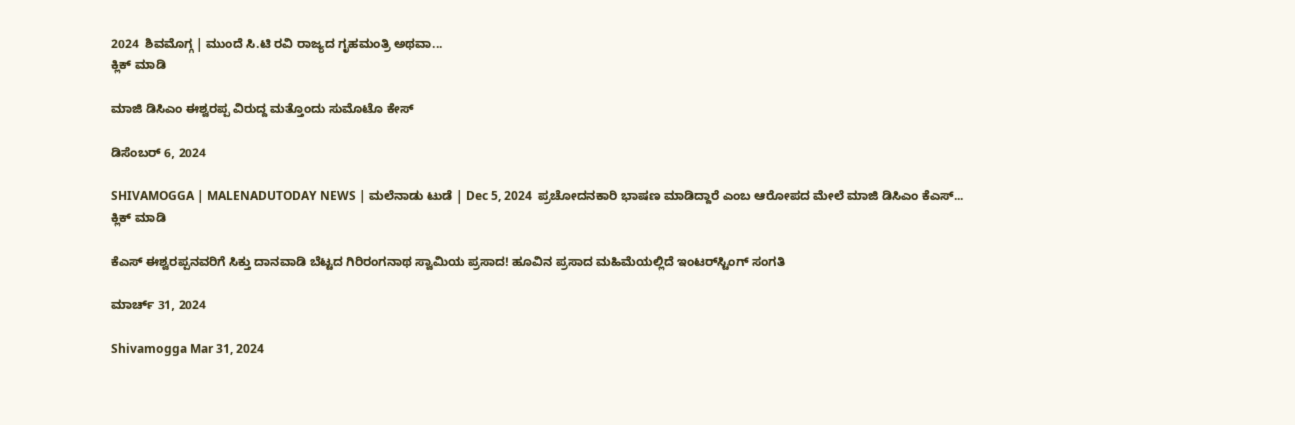2024  ಶಿವಮೊಗ್ಗ | ಮುಂದೆ ಸಿ.ಟಿ ರವಿ ರಾಜ್ಯದ ಗೃಹಮಂತ್ರಿ ಅಥವಾ...
ಕ್ಲಿಕ್ ಮಾಡಿ

ಮಾ‌ಜಿ ಡಿಸಿಎಂ ಈಶ್ವರಪ್ಪ ವಿರುದ್ದ ಮತ್ತೊಂದು ಸುಮೊಟೊ ಕೇಸ್

ಡಿಸೆಂಬರ್ 6, 2024

SHIVAMOGGA | MALENADUTODAY NEWS | ಮಲೆನಾಡು ಟುಡೆ | Dec 5, 2024  ಪ್ರಚೋದನಕಾರಿ ಭಾಷಣ ಮಾಡಿದ್ದಾರೆ ಎಂಬ ಆರೋಪದ ಮೇಲೆ ಮಾಜಿ ಡಿಸಿಎಂ ಕೆಎಸ್...
ಕ್ಲಿಕ್ ಮಾಡಿ

ಕೆಎಸ್‌ ಈಶ್ವರಪ್ಪನವರಿಗೆ ಸಿಕ್ತು ದಾನವಾಡಿ ಬೆಟ್ಟದ ಗಿರಿರಂಗನಾಥ ಸ್ವಾಮಿಯ ಪ್ರಸಾದ! ಹೂವಿನ ಪ್ರಸಾದ ಮಹಿಮೆಯಲ್ಲಿದೆ ಇಂಟರ್‌ಸ್ಟಿಂಗ್‌ ಸಂಗತಿ

ಮಾರ್ಚ್ 31, 2024

Shivamogga Mar 31, 2024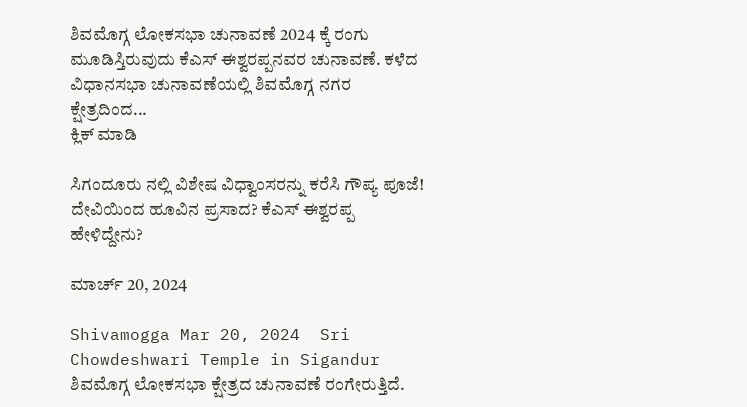ಶಿವಮೊಗ್ಗ ಲೋಕಸಭಾ ಚುನಾವಣೆ 2024 ಕ್ಕೆ ರಂಗು ಮೂಡಿಸ್ತಿರುವುದು ಕೆಎಸ್ ಈಶ್ವರಪ್ಪನವರ ಚುನಾವಣೆ. ಕಳೆದ ವಿಧಾನಸಭಾ ಚುನಾವಣೆಯಲ್ಲಿ ಶಿವಮೊಗ್ಗ ನಗರ ಕ್ಷೇತ್ರದಿಂದ...
ಕ್ಲಿಕ್ ಮಾಡಿ

ಸಿಗಂದೂರು ನಲ್ಲಿ ವಿಶೇಷ ವಿಧ್ವಾಂಸರನ್ನು ಕರೆಸಿ ಗೌಪ್ಯ ಪೂಜೆ! ದೇವಿಯಿಂದ ಹೂವಿನ ಪ್ರಸಾದ? ಕೆಎಸ್‌ ಈಶ್ವರಪ್ಪ ಹೇಳಿದ್ದೇನು?

ಮಾರ್ಚ್ 20, 2024

Shivamogga Mar 20, 2024  Sri Chowdeshwari Temple in Sigandur  ಶಿವಮೊಗ್ಗ ಲೋಕಸಭಾ ಕ್ಷೇತ್ರದ ಚುನಾವಣೆ ರಂಗೇರುತ್ತಿದೆ.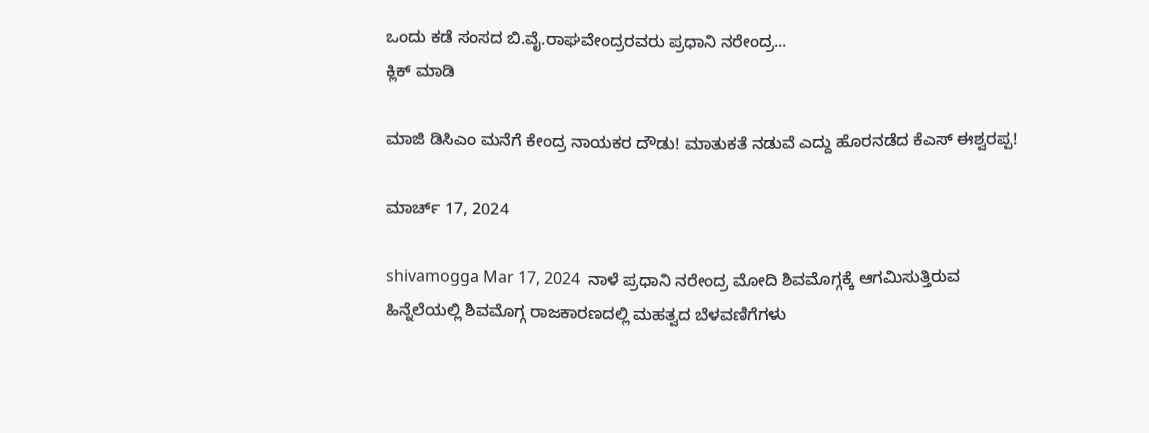ಒಂದು ಕಡೆ ಸಂಸದ ಬಿ.ವೈ.ರಾಘವೇಂದ್ರರವರು ಪ್ರಧಾನಿ ನರೇಂದ್ರ...
ಕ್ಲಿಕ್ ಮಾಡಿ

ಮಾಜಿ ಡಿಸಿಎಂ ಮನೆಗೆ ಕೇಂದ್ರ ನಾಯಕರ ದೌಡು! ಮಾತುಕತೆ ನಡುವೆ ಎದ್ದು ಹೊರನಡೆದ ಕೆಎಸ್‌ ಈಶ್ವರಪ್ಪ!

ಮಾರ್ಚ್ 17, 2024

shivamogga Mar 17, 2024  ನಾಳೆ ಪ್ರಧಾನಿ ನರೇಂದ್ರ ಮೋದಿ ಶಿವಮೊಗ್ಗಕ್ಕೆ ಆಗಮಿಸುತ್ತಿರುವ ಹಿನ್ನೆಲೆಯಲ್ಲಿ ಶಿವಮೊಗ್ಗ ರಾಜಕಾರಣದಲ್ಲಿ ಮಹತ್ವದ ಬೆಳವಣಿಗೆಗಳು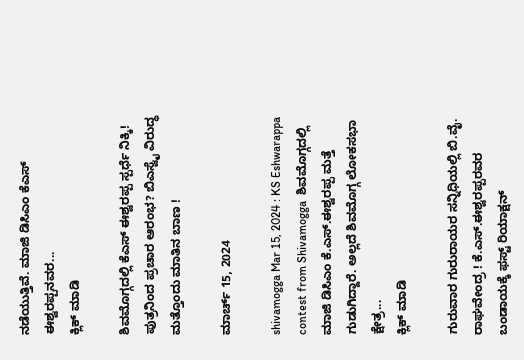ನಡೆಯುತ್ತಿವೆ. ಮಾಜಿ ಡಿಸಿಎಂ ಕೆಎಸ್‌ ಈಶ್ವರಪ್ಪನವರ...
ಕ್ಲಿಕ್ ಮಾಡಿ

ಶಿವಮೊಗ್ಗದಲ್ಲಿ ಕೆಎಸ್ ಈಶ್ವರಪ್ಪ ಸ್ಪರ್ಧೆ ನಿಕ್ಕಿ! ಪುತ್ರನಿಂದ ಪ್ರಚಾರ ಆರಂಭ? ಬಿಎಸ್ವೈ ವಿರುದ್ಧ ಮತ್ತೊಂದು ಮಾತಿನ ಬಾಣ !

ಮಾರ್ಚ್ 15, 2024

shivamogga Mar 15, 2024 : KS Eshwarappa  contest from Shivamogga  ಶಿವಮೊಗ್ಗದಲ್ಲಿ ಮಾಜಿ ಡಿಸಿಎಂ ಕೆ.ಎಸ್‌.ಈಶ್ವರಪ್ಪ ಮತ್ತೆ ಗುಡುಗಿದ್ದಾರೆ. ಅಲ್ಲದೆ ಶಿವಮೊಗ್ಗ ಲೋಕಸಭಾ ಕ್ಷೇತ್ರ...
ಕ್ಲಿಕ್ ಮಾಡಿ

ಗುರುವಾರ ಗುರುರಾಯರ ಸನ್ನಿಧಿಯಲ್ಲಿ ಬಿ.ವೈ. ರಾಘವೇಂದ್ರ ! ಕೆ.ಎಸ್.ಈಶ್ವರಪ್ಪರವರ ಬಂಡಾಯಕ್ಕೆ ಫಸ್ಟ್ ರಿಯಾಕ್ಷನ್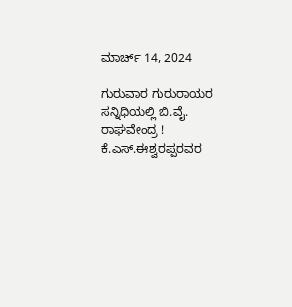ಮಾರ್ಚ್ 14, 2024

ಗುರುವಾರ ಗುರುರಾಯರ ಸನ್ನಿಧಿಯಲ್ಲಿ ಬಿ.ವೈ. ರಾಘವೇಂದ್ರ ! ಕೆ.ಎಸ್.ಈಶ್ವರಪ್ಪರವರ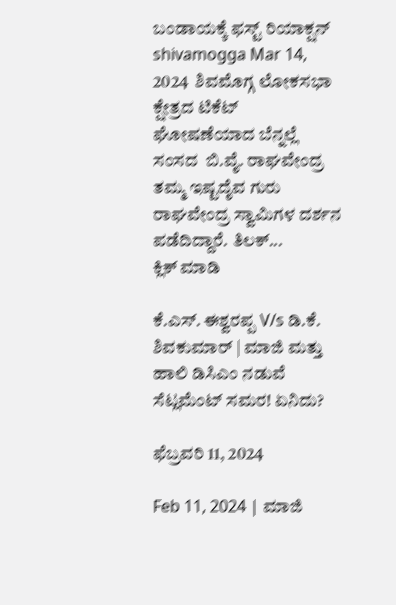ಬಂಡಾಯಕ್ಕೆ ಫಸ್ಟ್ ರಿಯಾಕ್ಷನ್
shivamogga Mar 14, 2024  ಶಿವಮೊಗ್ಗ ಲೋಕಸಭಾ ಕ್ಷೇತ್ರದ ಟಿಕೆಟ್ ಘೋಷಣೆಯಾದ ಬೆನ್ನಲ್ಲೆ ಸಂಸದ  ಬಿ.ವೈ. ರಾಘವೇಂದ್ರ  ತಮ್ಮ ಇಷ್ಟದೈವ ಗುರು ರಾಘವೇಂದ್ರ ಸ್ವಾಮಿಗಳ ದರ್ಶನ ಪಡೆದಿದ್ದಾರೆ. ತಿಲಕ್...
ಕ್ಲಿಕ್ ಮಾಡಿ

ಕೆ.ಎಸ್. ಈಶ್ವರಪ್ಪ V/s ಡಿ.ಕೆ. ಶಿವಕುಮಾರ್ | ಮಾಜಿ ಮತ್ತು ಹಾಲಿ ಡಿಸಿಎಂ ನಡುವೆ ಸೆಟ್ಲಮೆಂಟ್ ಸಮರ! ಏನಿದು?

ಫೆಬ್ರವರಿ 11, 2024

Feb 11, 2024 | ಮಾಜಿ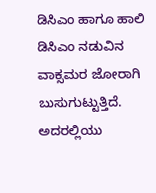ಡಿಸಿಎಂ ಹಾಗೂ ಹಾಲಿ ಡಿಸಿಎಂ ನಡುವಿನ ವಾಕ್ಸಮರ ಜೋರಾಗಿ ಬುಸುಗುಟ್ಟುತ್ತಿದೆ. ಅದರಲ್ಲಿಯು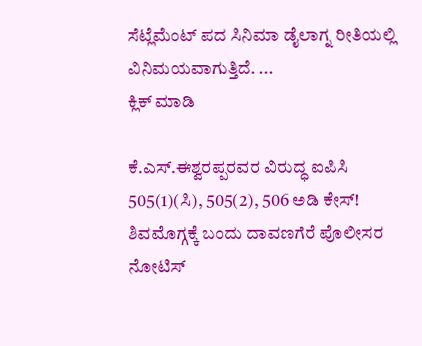ಸೆಟ್ಲೆಮೆಂಟ್ ಪದ ಸಿನಿಮಾ ಡೈಲಾಗ್ನ ರೀತಿಯಲ್ಲಿ ವಿನಿಮಯವಾಗುತ್ತಿದೆ. ...
ಕ್ಲಿಕ್ ಮಾಡಿ

ಕೆ.ಎಸ್.ಈಶ್ವರಪ್ಪರವರ ವಿರುದ್ಧ ಐಪಿಸಿ 505(1)(ಸಿ), 505(2), 506 ಅಡಿ ಕೇಸ್! ಶಿವಮೊಗ್ಗಕ್ಕೆ ಬಂದು ದಾವಣಗೆರೆ ಪೊಲೀಸರ ನೋಟಿಸ್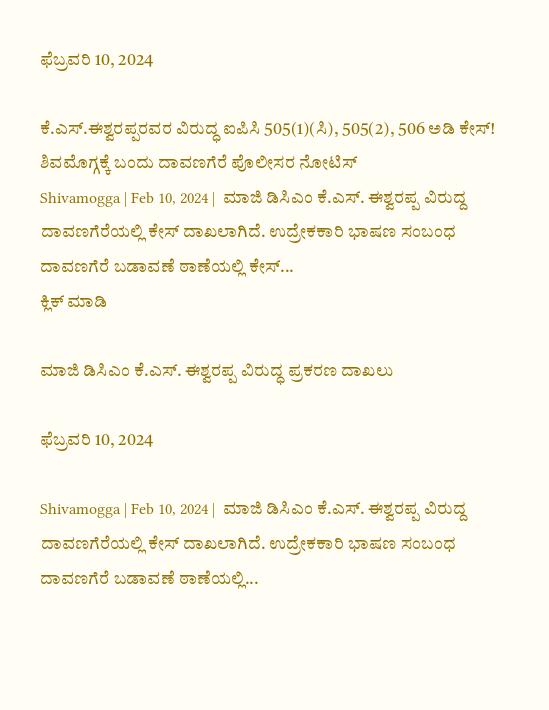ಫೆಬ್ರವರಿ 10, 2024

ಕೆ.ಎಸ್.ಈಶ್ವರಪ್ಪರವರ ವಿರುದ್ಧ ಐಪಿಸಿ 505(1)(ಸಿ), 505(2), 506 ಅಡಿ ಕೇಸ್! ಶಿವಮೊಗ್ಗಕ್ಕೆ ಬಂದು ದಾವಣಗೆರೆ ಪೊಲೀಸರ ನೋಟಿಸ್
Shivamogga | Feb 10, 2024 |  ಮಾಜಿ ಡಿಸಿಎಂ ಕೆ.ಎಸ್. ಈಶ್ವರಪ್ಪ ವಿರುದ್ದ ದಾವಣಗೆರೆಯಲ್ಲಿ ಕೇಸ್ ದಾಖಲಾಗಿದೆ. ಉದ್ರೇಕಕಾರಿ ಭಾಷಣ ಸಂಬಂಧ ದಾವಣಗೆರೆ ಬಡಾವಣೆ ಠಾಣೆಯಲ್ಲಿ ಕೇಸ್...
ಕ್ಲಿಕ್ ಮಾಡಿ

ಮಾಜಿ ಡಿಸಿಎಂ ಕೆ.ಎಸ್. ಈಶ್ವರಪ್ಪ ವಿರುದ್ಧ ಪ್ರಕರಣ ದಾಖಲು

ಫೆಬ್ರವರಿ 10, 2024

Shivamogga | Feb 10, 2024 |  ಮಾಜಿ ಡಿಸಿಎಂ ಕೆ.ಎಸ್. ಈಶ್ವರಪ್ಪ ವಿರುದ್ದ ದಾವಣಗೆರೆಯಲ್ಲಿ ಕೇಸ್ ದಾಖಲಾಗಿದೆ. ಉದ್ರೇಕಕಾರಿ ಭಾಷಣ ಸಂಬಂಧ ದಾವಣಗೆರೆ ಬಡಾವಣೆ ಠಾಣೆಯಲ್ಲಿ...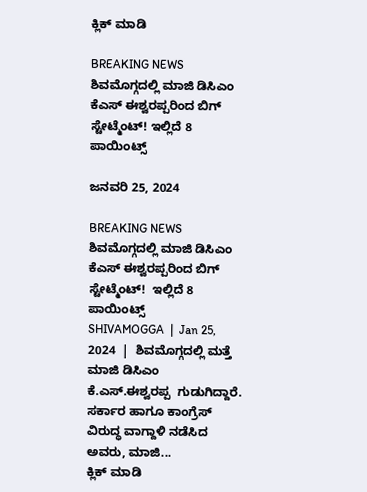ಕ್ಲಿಕ್ ಮಾಡಿ

BREAKING NEWS ಶಿವಮೊಗ್ಗದಲ್ಲಿ ಮಾಜಿ ಡಿಸಿಎಂ ಕೆಎಸ್ ಈಶ್ವರಪ್ಪರಿಂದ ಬಿಗ್ ಸ್ಟೇಟ್ಮೆಂಟ್! ಇಲ್ಲಿದೆ 8 ಪಾಯಿಂಟ್ಸ್

ಜನವರಿ 25, 2024

BREAKING NEWS  ಶಿವಮೊಗ್ಗದಲ್ಲಿ ಮಾಜಿ ಡಿಸಿಎಂ ಕೆಎಸ್ ಈಶ್ವರಪ್ಪರಿಂದ ಬಿಗ್ ಸ್ಟೇಟ್ಮೆಂಟ್!  ಇಲ್ಲಿದೆ 8 ಪಾಯಿಂಟ್ಸ್
SHIVAMOGGA  |  Jan 25, 2024  |  ಶಿವಮೊಗ್ಗದಲ್ಲಿ ಮತ್ತೆ ಮಾಜಿ ಡಿಸಿಎಂ ಕೆ.ಎಸ್.ಈಶ್ವರಪ್ಪ  ಗುಡುಗಿದ್ದಾರೆ. ಸರ್ಕಾರ ಹಾಗೂ ಕಾಂಗ್ರೆಸ್ ವಿರುದ್ಧ ವಾಗ್ದಾಳಿ ನಡೆಸಿದ ಅವರು, ಮಾಜಿ...
ಕ್ಲಿಕ್ ಮಾಡಿ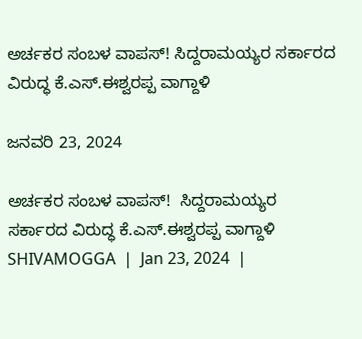ಅರ್ಚಕರ ಸಂಬಳ ವಾಪಸ್! ಸಿದ್ದರಾಮಯ್ಯರ ಸರ್ಕಾರದ ವಿರುದ್ಧ ಕೆ.ಎಸ್.ಈಶ್ವರಪ್ಪ ವಾಗ್ದಾಳಿ

ಜನವರಿ 23, 2024

ಅರ್ಚಕರ ಸಂಬಳ ವಾಪಸ್!  ಸಿದ್ದರಾಮಯ್ಯರ ಸರ್ಕಾರದ ವಿರುದ್ಧ ಕೆ.ಎಸ್.ಈಶ್ವರಪ್ಪ ವಾಗ್ದಾಳಿ
SHIVAMOGGA  |  Jan 23, 2024  |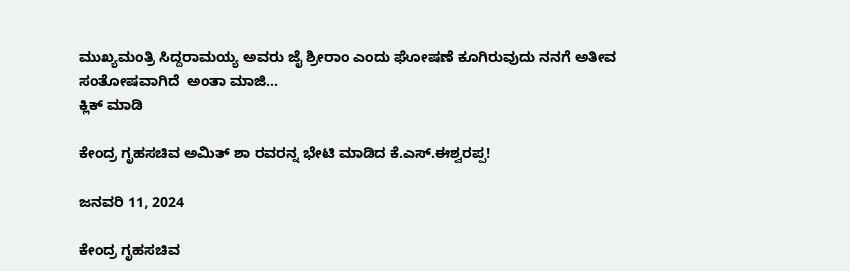ಮುಖ್ಯಮಂತ್ರಿ ಸಿದ್ದರಾಮಯ್ಯ ಅವರು ಜೈ ಶ್ರೀರಾಂ ಎಂದು ಘೋಷಣೆ ಕೂಗಿರುವುದು ನನಗೆ ಅತೀವ ಸಂತೋಷವಾಗಿದೆ  ಅಂತಾ ಮಾಜಿ...
ಕ್ಲಿಕ್ ಮಾಡಿ

ಕೇಂದ್ರ ಗೃಹಸಚಿವ ಅಮಿತ್ ಶಾ ರವರನ್ನ ಭೇಟಿ ಮಾಡಿದ ಕೆ.ಎಸ್.ಈಶ್ವರಪ್ಪ!

ಜನವರಿ 11, 2024

ಕೇಂದ್ರ ಗೃಹಸಚಿವ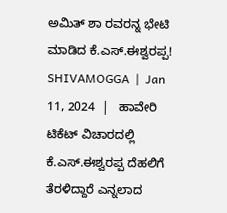ಅಮಿತ್ ಶಾ ರವರನ್ನ ಭೇಟಿ ಮಾಡಿದ ಕೆ.ಎಸ್.ಈಶ್ವರಪ್ಪ!
SHIVAMOGGA  |  Jan 11, 2024  |   ಹಾವೇರಿ ಟಿಕೆಟ್ ವಿಚಾರದಲ್ಲಿ ಕೆ.ಎಸ್.ಈಶ್ವರಪ್ಪ ದೆಹಲಿಗೆ ತೆರಳಿದ್ದಾರೆ ಎನ್ನಲಾದ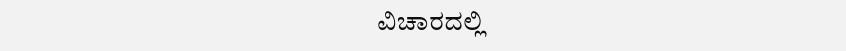ವಿಚಾರದಲ್ಲಿ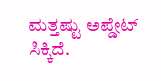ಮತ್ತಷ್ಟು ಅಪ್ಡೇಟ್ ಸಿಕ್ಕಿದೆ.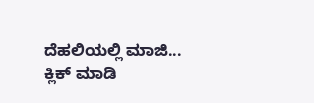ದೆಹಲಿಯಲ್ಲಿ ಮಾಜಿ...
ಕ್ಲಿಕ್ ಮಾಡಿ